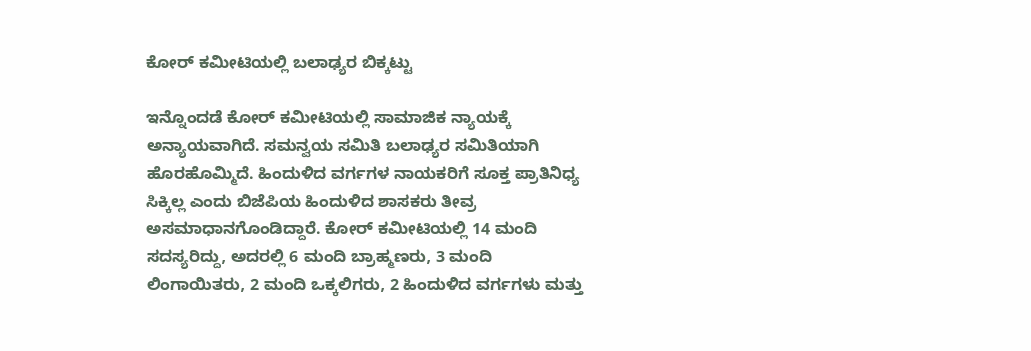ಕೋರ್ ಕಮೀಟಿಯಲ್ಲಿ ಬಲಾಢ್ಯರ ಬಿಕ್ಕಟ್ಟು

ಇನ್ನೊಂದಡೆ ಕೋರ್ ಕಮೀಟಿಯಲ್ಲಿ ಸಾಮಾಜಿಕ ನ್ಯಾಯಕ್ಕೆ ಅನ್ಯಾಯವಾಗಿದೆ. ಸಮನ್ವಯ ಸಮಿತಿ ಬಲಾಢ್ಯರ ಸಮಿತಿಯಾಗಿ ಹೊರಹೊಮ್ಮಿದೆ. ಹಿಂದುಳಿದ ವರ್ಗಗಳ ನಾಯಕರಿಗೆ ಸೂಕ್ತ ಪ್ರಾತಿನಿಧ್ಯ ಸಿಕ್ಕಿಲ್ಲ ಎಂದು ಬಿಜೆಪಿಯ ಹಿಂದುಳಿದ ಶಾಸಕರು ತೀವ್ರ ಅಸಮಾಧಾನಗೊಂಡಿದ್ದಾರೆ. ಕೋರ್ ಕಮೀಟಿಯಲ್ಲಿ 14 ಮಂದಿ ಸದಸ್ಯರಿದ್ದು, ಅದರಲ್ಲಿ 6 ಮಂದಿ ಬ್ರಾಹ್ಮಣರು, 3 ಮಂದಿ ಲಿಂಗಾಯಿತರು, 2 ಮಂದಿ ಒಕ್ಕಲಿಗರು, 2 ಹಿಂದುಳಿದ ವರ್ಗಗಳು ಮತ್ತು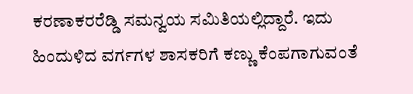ಕರಣಾಕರರೆಡ್ಡಿ ಸಮನ್ವಯ ಸಮಿತಿಯಲ್ಲಿದ್ದಾರೆ. ಇದು ಹಿಂದುಳಿದ ವರ್ಗಗಳ ಶಾಸಕರಿಗೆ ಕಣ್ಣು ಕೆಂಪಗಾಗುವಂತೆ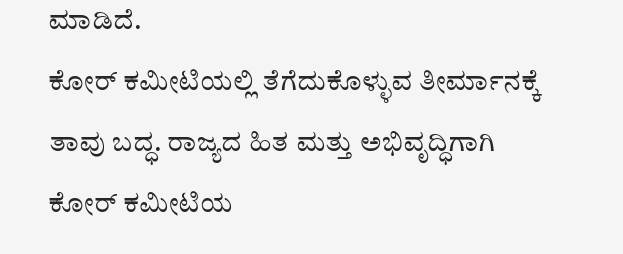ಮಾಡಿದೆ.
ಕೋರ್ ಕಮೀಟಿಯಲ್ಲಿ ತೆಗೆದುಕೊಳ್ಳುವ ತೀರ್ಮಾನಕ್ಕೆ ತಾವು ಬದ್ಧ. ರಾಜ್ಯದ ಹಿತ ಮತ್ತು ಅಭಿವೃದ್ಧಿಗಾಗಿ ಕೋರ್ ಕಮೀಟಿಯ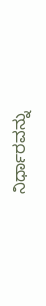ನಿರ್ಧಾರವನ್ನು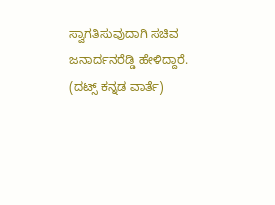ಸ್ವಾಗತಿಸುವುದಾಗಿ ಸಚಿವ ಜನಾರ್ದನರೆಡ್ಡಿ ಹೇಳಿದ್ದಾರೆ.
(ದಟ್ಸ್ ಕನ್ನಡ ವಾರ್ತೆ)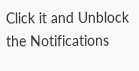Click it and Unblock the Notifications